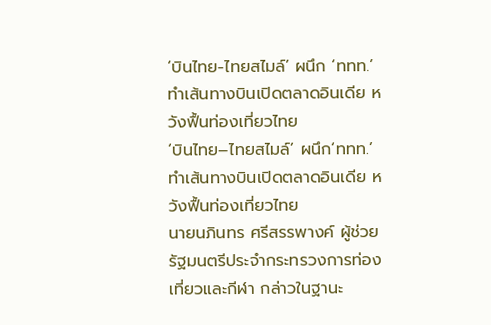‘บินไทย-ไทยสไมล์’ ผนึก ‘ททท.’ ทำเส้นทางบินเปิดตลาดอินเดีย หวังฟื้นท่องเที่ยวไทย
‘บินไทย–ไทยสไมล์’ ผนึก‘ททท.’ ทำเส้นทางบินเปิดตลาดอินเดีย หวังฟื้นท่องเที่ยวไทย
นายนภินทร ศรีสรรพางค์ ผู้ช่วยรัฐมนตรีประจำกระทรวงการท่องเที่ยวและกีฬา กล่าวในฐานะ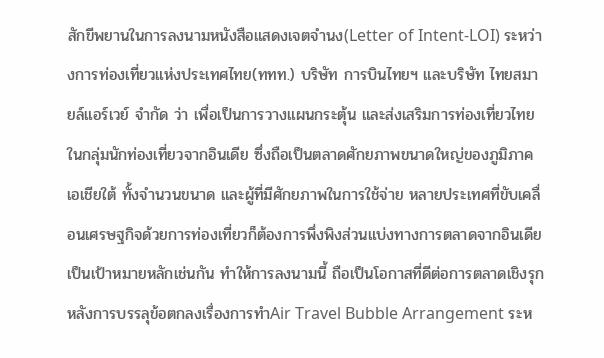สักขีพยานในการลงนามหนังสือแสดงเจตจำนง(Letter of Intent-LOI) ระหว่างการท่องเที่ยวแห่งประเทศไทย(ททท.) บริษัท การบินไทยฯ และบริษัท ไทยสมายล์แอร์เวย์ จำกัด ว่า เพื่อเป็นการวางแผนกระตุ้น และส่งเสริมการท่องเที่ยวไทยในกลุ่มนักท่องเที่ยวจากอินเดีย ซึ่งถือเป็นตลาดศักยภาพขนาดใหญ่ของภูมิภาคเอเชียใต้ ทั้งจำนวนขนาด และผู้ที่มีศักยภาพในการใช้จ่าย หลายประเทศที่ขับเคลื่อนเศรษฐกิจด้วยการท่องเที่ยวก็ต้องการพึ่งพิงส่วนแบ่งทางการตลาดจากอินเดียเป็นเป้าหมายหลักเช่นกัน ทำให้การลงนามนี้ ถือเป็นโอกาสที่ดีต่อการตลาดเชิงรุกหลังการบรรลุข้อตกลงเรื่องการทำAir Travel Bubble Arrangement ระห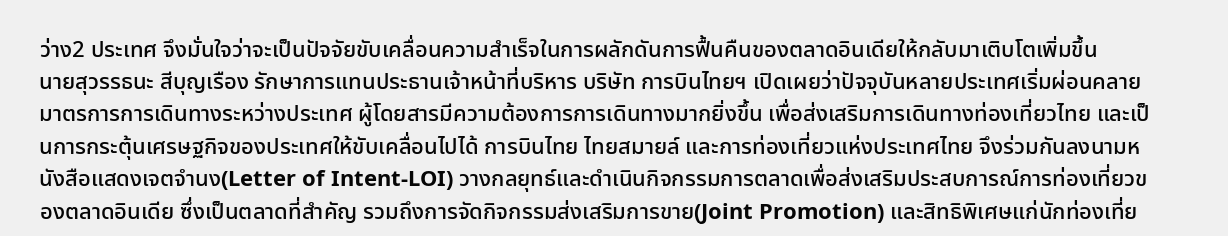ว่าง2 ประเทศ จึงมั่นใจว่าจะเป็นปัจจัยขับเคลื่อนความสำเร็จในการผลักดันการฟื้นคืนของตลาดอินเดียให้กลับมาเติบโตเพิ่มขึ้น
นายสุวรรธนะ สีบุญเรือง รักษาการแทนประธานเจ้าหน้าที่บริหาร บริษัท การบินไทยฯ เปิดเผยว่าปัจจุบันหลายประเทศเริ่มผ่อนคลายมาตรการการเดินทางระหว่างประเทศ ผู้โดยสารมีความต้องการการเดินทางมากยิ่งขึ้น เพื่อส่งเสริมการเดินทางท่องเที่ยวไทย และเป็นการกระตุ้นเศรษฐกิจของประเทศให้ขับเคลื่อนไปได้ การบินไทย ไทยสมายล์ และการท่องเที่ยวแห่งประเทศไทย จึงร่วมกันลงนามหนังสือแสดงเจตจำนง(Letter of Intent-LOI) วางกลยุทธ์และดำเนินกิจกรรมการตลาดเพื่อส่งเสริมประสบการณ์การท่องเที่ยวของตลาดอินเดีย ซึ่งเป็นตลาดที่สำคัญ รวมถึงการจัดกิจกรรมส่งเสริมการขาย(Joint Promotion) และสิทธิพิเศษแก่นักท่องเที่ย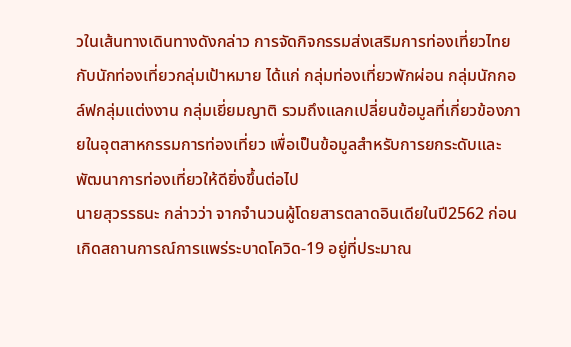วในเส้นทางเดินทางดังกล่าว การจัดกิจกรรมส่งเสริมการท่องเที่ยวไทยกับนักท่องเที่ยวกลุ่มเป้าหมาย ได้แก่ กลุ่มท่องเที่ยวพักผ่อน กลุ่มนักกอล์ฟกลุ่มแต่งงาน กลุ่มเยี่ยมญาติ รวมถึงแลกเปลี่ยนข้อมูลที่เกี่ยวข้องภายในอุตสาหกรรมการท่องเที่ยว เพื่อเป็นข้อมูลสำหรับการยกระดับและพัฒนาการท่องเที่ยวให้ดียิ่งขึ้นต่อไป
นายสุวรรธนะ กล่าวว่า จากจำนวนผู้โดยสารตลาดอินเดียในปี2562 ก่อนเกิดสถานการณ์การแพร่ระบาดโควิด-19 อยู่ที่ประมาณ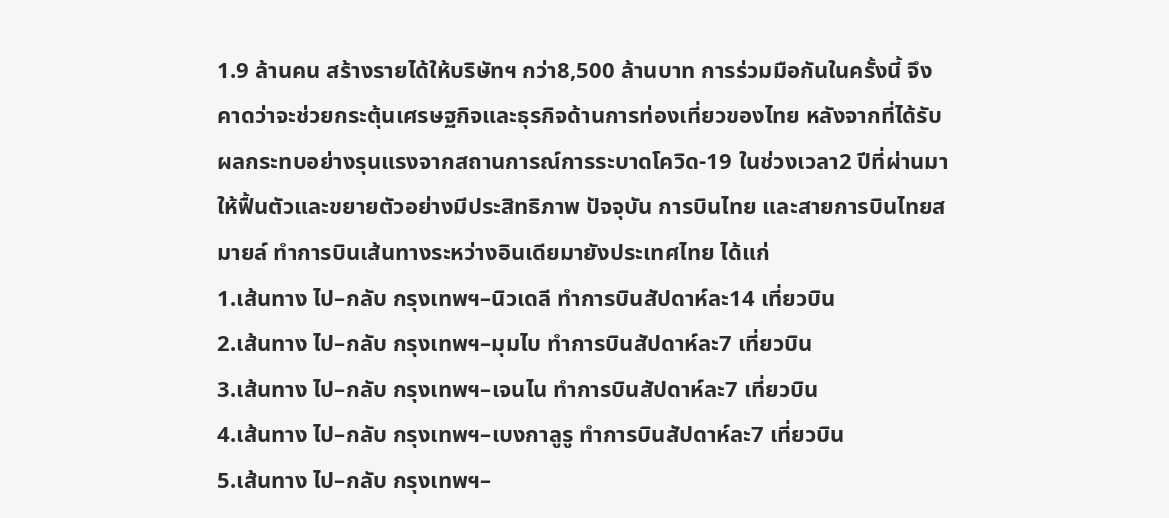1.9 ล้านคน สร้างรายได้ให้บริษัทฯ กว่า8,500 ล้านบาท การร่วมมือกันในครั้งนี้ จึงคาดว่าจะช่วยกระตุ้นเศรษฐกิจและธุรกิจด้านการท่องเที่ยวของไทย หลังจากที่ได้รับผลกระทบอย่างรุนแรงจากสถานการณ์การระบาดโควิด-19 ในช่วงเวลา2 ปีที่ผ่านมา ให้ฟื้นตัวและขยายตัวอย่างมีประสิทธิภาพ ปัจจุบัน การบินไทย และสายการบินไทยสมายล์ ทำการบินเส้นทางระหว่างอินเดียมายังประเทศไทย ได้แก่
1.เส้นทาง ไป–กลับ กรุงเทพฯ–นิวเดลี ทำการบินสัปดาห์ละ14 เที่ยวบิน
2.เส้นทาง ไป–กลับ กรุงเทพฯ–มุมไบ ทำการบินสัปดาห์ละ7 เที่ยวบิน
3.เส้นทาง ไป–กลับ กรุงเทพฯ–เจนไน ทำการบินสัปดาห์ละ7 เที่ยวบิน
4.เส้นทาง ไป–กลับ กรุงเทพฯ–เบงกาลูรู ทำการบินสัปดาห์ละ7 เที่ยวบิน
5.เส้นทาง ไป–กลับ กรุงเทพฯ–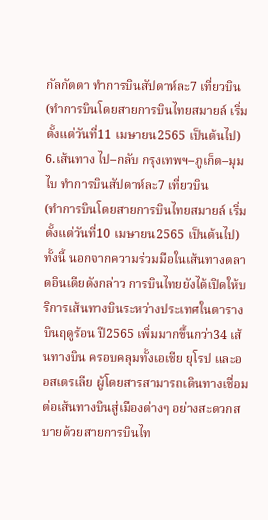กัลกัตตา ทำการบินสัปดาห์ละ7 เที่ยวบิน
(ทำการบินโดยสายการบินไทยสมายล์ เริ่มตั้งแต่วันที่11 เมษายน2565 เป็นต้นไป)
6.เส้นทาง ไป–กลับ กรุงเทพฯ–ภูเก็ต–มุมไบ ทำการบินสัปดาห์ละ7 เที่ยวบิน
(ทำการบินโดยสายการบินไทยสมายล์ เริ่มตั้งแต่วันที่10 เมษายน2565 เป็นต้นไป)
ทั้งนี้ นอกจากความร่วมมือในเส้นทางตลาดอินเดียดังกล่าว การบินไทยยังได้เปิดให้บริการเส้นทางบินระหว่างประเทศในตารางบินฤดูร้อน ปี2565 เพิ่มมากขึ้นกว่า34 เส้นทางบิน ครอบคลุมทั้งเอเชีย ยุโรป และออสเตรเลีย ผู้โดยสารสามารถเดินทางเชื่อมต่อเส้นทางบินสู่เมืองต่างๆ อย่างสะดวกสบายด้วยสายการบินไท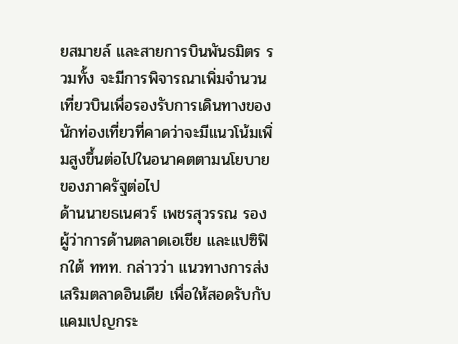ยสมายล์ และสายการบินพันธมิตร รวมทั้ง จะมีการพิจารณาเพิ่มจำนวนเที่ยวบินเพื่อรองรับการเดินทางของนักท่องเที่ยวที่คาดว่าจะมีแนวโน้มเพิ่มสูงขึ้นต่อไปในอนาคตตามนโยบายของภาครัฐต่อไป
ด้านนายธเนศวร์ เพชรสุวรรณ รองผู้ว่าการด้านตลาดเอเชีย และแปซิฟิกใต้ ททท. กล่าวว่า แนวทางการส่งเสริมตลาดอินเดีย เพื่อให้สอดรับกับแคมเปญกระ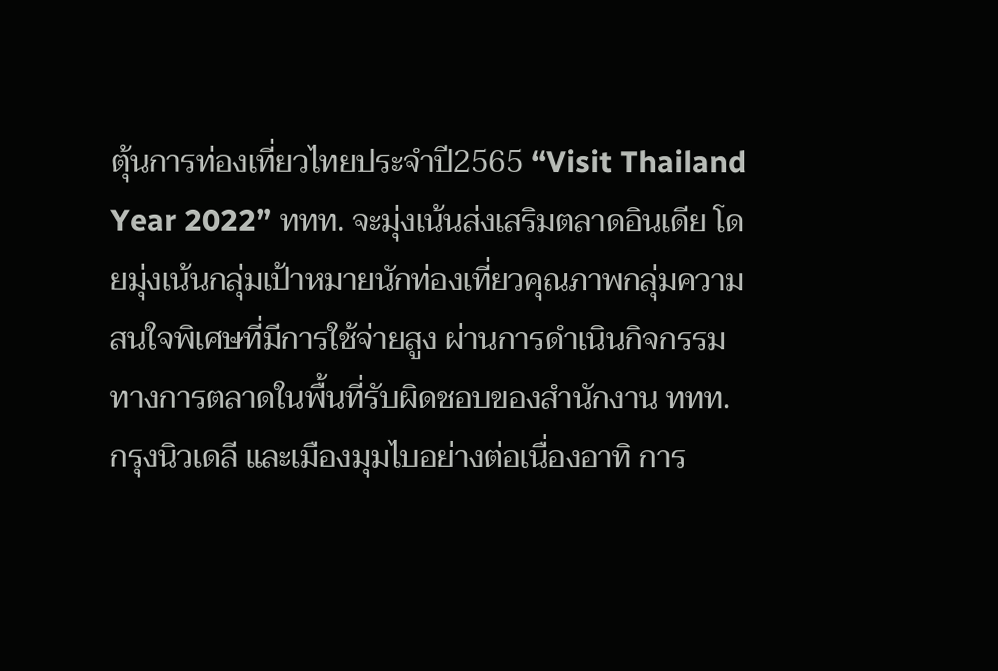ตุ้นการท่องเที่ยวไทยประจำปี2565 “Visit Thailand Year 2022” ททท. จะมุ่งเน้นส่งเสริมตลาดอินเดีย โดยมุ่งเน้นกลุ่มเป้าหมายนักท่องเที่ยวคุณภาพกลุ่มความสนใจพิเศษที่มีการใช้จ่ายสูง ผ่านการดำเนินกิจกรรมทางการตลาดในพื้นที่รับผิดชอบของสำนักงาน ททท. กรุงนิวเดลี และเมืองมุมไบอย่างต่อเนื่องอาทิ การ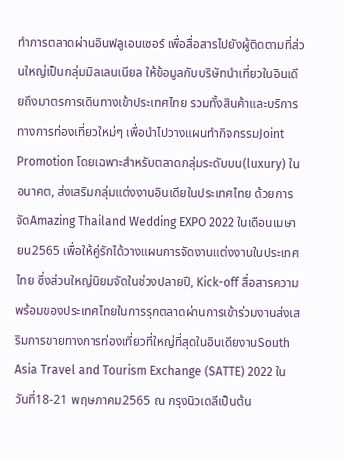ทำการตลาดผ่านอินฟลูเอนเซอร์ เพื่อสื่อสารไปยังผู้ติดตามที่ส่วนใหญ่เป็นกลุ่มมิลเลนเนียล ให้ข้อมูลกับบริษัทนำเที่ยวในอินเดียถึงมาตรการเดินทางเข้าประเทศไทย รวมทั้งสินค้าและบริการทางการท่องเที่ยวใหม่ๆ เพื่อนำไปวางแผนทำกิจกรรมJoint Promotion โดยเฉพาะสำหรับตลาดกลุ่มระดับบน(luxury) ในอนาคต, ส่งเสริมกลุ่มแต่งงานอินเดียในประเทศไทย ด้วยการจัดAmazing Thailand Wedding EXPO 2022 ในเดือนเมษายน2565 เพื่อให้คู่รักได้วางแผนการจัดงานแต่งงานในประเทศไทย ซึ่งส่วนใหญ่นิยมจัดในช่วงปลายปี, Kick-off สื่อสารความพร้อมของประเทศไทยในการรุกตลาดผ่านการเข้าร่วมงานส่งเสริมการขายทางการท่องเที่ยวที่ใหญ่ที่สุดในอินเดียงานSouth Asia Travel and Tourism Exchange (SATTE) 2022 ในวันที่18-21 พฤษภาคม2565 ณ กรุงนิวเดลีเป็นต้น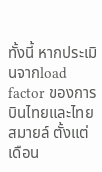ทั้งนี้ หากประเมินจากload factor ของการบินไทยและไทยสมายล์ ตั้งแต่เดือน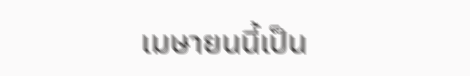เมษายนนี้เป็น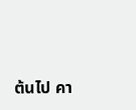ต้นไป คา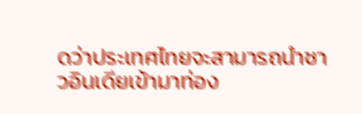ดว่าประเทศไทยจะสามารถนำชาวอินเดียเข้ามาท่อง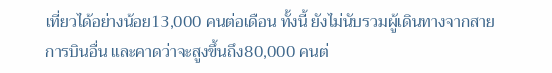เที่ยวได้อย่างน้อย13,000 คนต่อเดือน ทั้งนี้ ยังไม่นับรวมผู้เดินทางจากสายการบินอื่น และคาดว่าจะสูงขึ้นถึง80,000 คนต่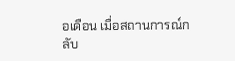อเดือน เมื่อสถานการณ์กลับ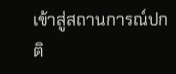เข้าสู่สถานการณ์ปกติ